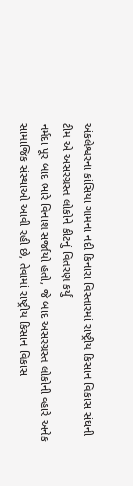અંકલેશ્વરના કાંસિયા ગામના નદી કિનારા વિસ્તારમાં રાષ્ટ્રીય કિસાન વિકાસ સંઘની ટીમ એ અસરગ્રસ્ત લોકોને કીટનું વિતરણ કર્યું
નર્મદા પૂર બાદ ભારે વિનાશ સર્જાયો હતો, જે બાદ અસરગ્રસ્ત લોકોની વ્હારે અનેક સામાજિક સંસ્થાઓ આવી રહી છે, તેવામાં રાષ્ટ્રીય કિસાન વિકાસ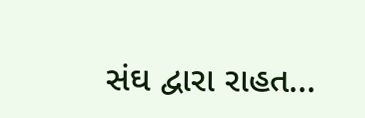સંઘ દ્વારા રાહત...